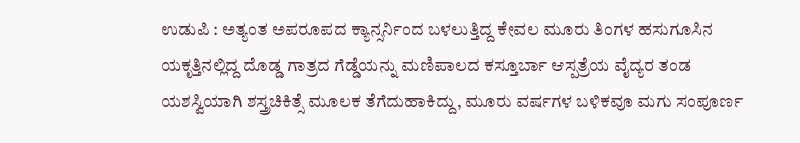ಉಡುಪಿ : ಅತ್ಯಂತ ಅಪರೂಪದ ಕ್ಯಾನ್ಸರ್ನಿಂದ ಬಳಲುತ್ತಿದ್ದ ಕೇವಲ ಮೂರು ತಿಂಗಳ ಹಸುಗೂಸಿನ ಯಕೃತ್ತಿನಲ್ಲಿದ್ದ ದೊಡ್ಡ ಗಾತ್ರದ ಗೆಡ್ಡೆಯನ್ನು ಮಣಿಪಾಲದ ಕಸ್ತೂರ್ಬಾ ಆಸ್ಪತ್ರೆಯ ವೈದ್ಯರ ತಂಡ ಯಶಸ್ವಿಯಾಗಿ ಶಸ್ತ್ರಚಿಕಿತ್ಸೆ ಮೂಲಕ ತೆಗೆದುಹಾಕಿದ್ದು, ಮೂರು ವರ್ಷಗಳ ಬಳಿಕವೂ ಮಗು ಸಂಪೂರ್ಣ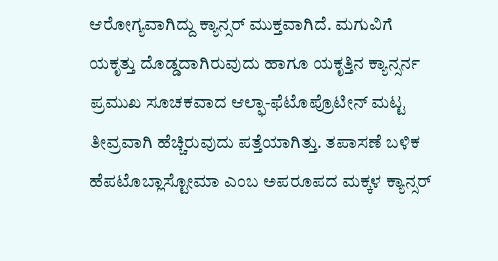ಆರೋಗ್ಯವಾಗಿದ್ದು ಕ್ಯಾನ್ಸರ್ ಮುಕ್ತವಾಗಿದೆ. ಮಗುವಿಗೆ ಯಕೃತ್ತು ದೊಡ್ಡದಾಗಿರುವುದು ಹಾಗೂ ಯಕೃತ್ತಿನ ಕ್ಯಾನ್ಸರ್ನ ಪ್ರಮುಖ ಸೂಚಕವಾದ ಆಲ್ಫಾ-ಫೆಟೊಪ್ರೊಟೀನ್ ಮಟ್ಟ ತೀವ್ರವಾಗಿ ಹೆಚ್ಚಿರುವುದು ಪತ್ತೆಯಾಗಿತ್ತು. ತಪಾಸಣೆ ಬಳಿಕ ಹೆಪಟೊಬ್ಲಾಸ್ಟೋಮಾ ಎಂಬ ಅಪರೂಪದ ಮಕ್ಕಳ ಕ್ಯಾನ್ಸರ್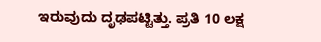ಇರುವುದು ದೃಢಪಟ್ಟಿತ್ತು. ಪ್ರತಿ 10 ಲಕ್ಷ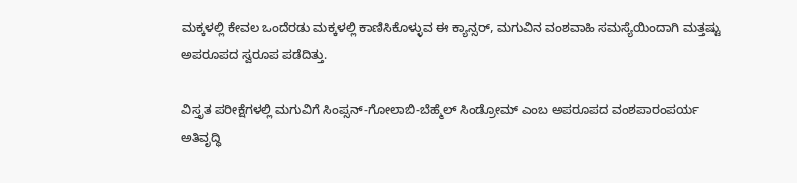ಮಕ್ಕಳಲ್ಲಿ ಕೇವಲ ಒಂದೆರಡು ಮಕ್ಕಳಲ್ಲಿ ಕಾಣಿಸಿಕೊಳ್ಳುವ ಈ ಕ್ಯಾನ್ಸರ್, ಮಗುವಿನ ವಂಶವಾಹಿ ಸಮಸ್ಯೆಯಿಂದಾಗಿ ಮತ್ತಷ್ಟು ಅಪರೂಪದ ಸ್ವರೂಪ ಪಡೆದಿತ್ತು.

ವಿಸ್ತೃತ ಪರೀಕ್ಷೆಗಳಲ್ಲಿ ಮಗುವಿಗೆ ಸಿಂಪ್ಸನ್-ಗೋಲಾಬಿ-ಬೆಹ್ಮೆಲ್ ಸಿಂಡ್ರೋಮ್ ಎಂಬ ಅಪರೂಪದ ವಂಶಪಾರಂಪರ್ಯ ಅತಿವೃದ್ಧಿ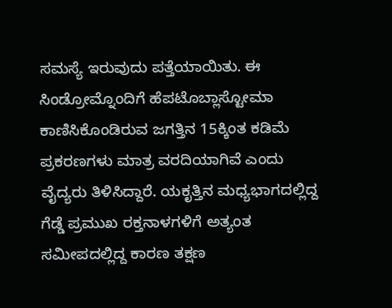ಸಮಸ್ಯೆ ಇರುವುದು ಪತ್ತೆಯಾಯಿತು. ಈ ಸಿಂಡ್ರೋಮ್ನೊಂದಿಗೆ ಹೆಪಟೊಬ್ಲಾಸ್ಟೋಮಾ ಕಾಣಿಸಿಕೊಂಡಿರುವ ಜಗತ್ತಿನ 15ಕ್ಕಿಂತ ಕಡಿಮೆ ಪ್ರಕರಣಗಳು ಮಾತ್ರ ವರದಿಯಾಗಿವೆ ಎಂದು ವೈದ್ಯರು ತಿಳಿಸಿದ್ದಾರೆ. ಯಕೃತ್ತಿನ ಮಧ್ಯಭಾಗದಲ್ಲಿದ್ದ ಗೆಡ್ಡೆ ಪ್ರಮುಖ ರಕ್ತನಾಳಗಳಿಗೆ ಅತ್ಯಂತ ಸಮೀಪದಲ್ಲಿದ್ದ ಕಾರಣ ತಕ್ಷಣ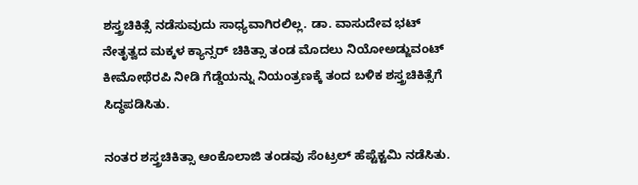ಶಸ್ತ್ರಚಿಕಿತ್ಸೆ ನಡೆಸುವುದು ಸಾಧ್ಯವಾಗಿರಲಿಲ್ಲ. ಡಾ. ವಾಸುದೇವ ಭಟ್ ನೇತೃತ್ವದ ಮಕ್ಕಳ ಕ್ಯಾನ್ಸರ್ ಚಿಕಿತ್ಸಾ ತಂಡ ಮೊದಲು ನಿಯೋಅಡ್ಜುವಂಟ್ ಕೀಮೋಥೆರಪಿ ನೀಡಿ ಗೆಡ್ಡೆಯನ್ನು ನಿಯಂತ್ರಣಕ್ಕೆ ತಂದ ಬಳಿಕ ಶಸ್ತ್ರಚಿಕಿತ್ಸೆಗೆ ಸಿದ್ಧಪಡಿಸಿತು.

ನಂತರ ಶಸ್ತ್ರಚಿಕಿತ್ಸಾ ಆಂಕೊಲಾಜಿ ತಂಡವು ಸೆಂಟ್ರಲ್ ಹೆಪ್ಟೆಕ್ಟಮಿ ನಡೆಸಿತು.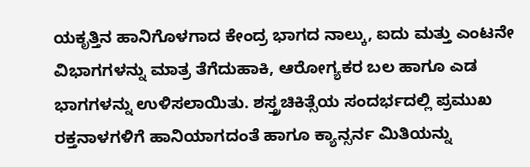ಯಕೃತ್ತಿನ ಹಾನಿಗೊಳಗಾದ ಕೇಂದ್ರ ಭಾಗದ ನಾಲ್ಕು, ಐದು ಮತ್ತು ಎಂಟನೇ ವಿಭಾಗಗಳನ್ನು ಮಾತ್ರ ತೆಗೆದುಹಾಕಿ, ಆರೋಗ್ಯಕರ ಬಲ ಹಾಗೂ ಎಡ ಭಾಗಗಳನ್ನು ಉಳಿಸಲಾಯಿತು. ಶಸ್ತ್ರಚಿಕಿತ್ಸೆಯ ಸಂದರ್ಭದಲ್ಲಿ ಪ್ರಮುಖ ರಕ್ತನಾಳಗಳಿಗೆ ಹಾನಿಯಾಗದಂತೆ ಹಾಗೂ ಕ್ಯಾನ್ಸರ್ನ ಮಿತಿಯನ್ನು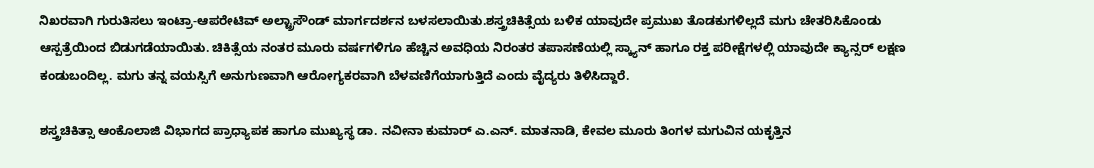ನಿಖರವಾಗಿ ಗುರುತಿಸಲು ಇಂಟ್ರಾ-ಆಪರೇಟಿವ್ ಅಲ್ಟ್ರಾಸೌಂಡ್ ಮಾರ್ಗದರ್ಶನ ಬಳಸಲಾಯಿತು.ಶಸ್ತ್ರಚಿಕಿತ್ಸೆಯ ಬಳಿಕ ಯಾವುದೇ ಪ್ರಮುಖ ತೊಡಕುಗಳಿಲ್ಲದೆ ಮಗು ಚೇತರಿಸಿಕೊಂಡು ಆಸ್ಪತ್ರೆಯಿಂದ ಬಿಡುಗಡೆಯಾಯಿತು. ಚಿಕಿತ್ಸೆಯ ನಂತರ ಮೂರು ವರ್ಷಗಳಿಗೂ ಹೆಚ್ಚಿನ ಅವಧಿಯ ನಿರಂತರ ತಪಾಸಣೆಯಲ್ಲಿ ಸ್ಕ್ಯಾನ್ ಹಾಗೂ ರಕ್ತ ಪರೀಕ್ಷೆಗಳಲ್ಲಿ ಯಾವುದೇ ಕ್ಯಾನ್ಸರ್ ಲಕ್ಷಣ ಕಂಡುಬಂದಿಲ್ಲ. ಮಗು ತನ್ನ ವಯಸ್ಸಿಗೆ ಅನುಗುಣವಾಗಿ ಆರೋಗ್ಯಕರವಾಗಿ ಬೆಳವಣಿಗೆಯಾಗುತ್ತಿದೆ ಎಂದು ವೈದ್ಯರು ತಿಳಿಸಿದ್ದಾರೆ.

ಶಸ್ತ್ರಚಿಕಿತ್ಸಾ ಆಂಕೊಲಾಜಿ ವಿಭಾಗದ ಪ್ರಾಧ್ಯಾಪಕ ಹಾಗೂ ಮುಖ್ಯಸ್ಥ ಡಾ. ನವೀನಾ ಕುಮಾರ್ ಎ.ಎನ್. ಮಾತನಾಡಿ, ಕೇವಲ ಮೂರು ತಿಂಗಳ ಮಗುವಿನ ಯಕೃತ್ತಿನ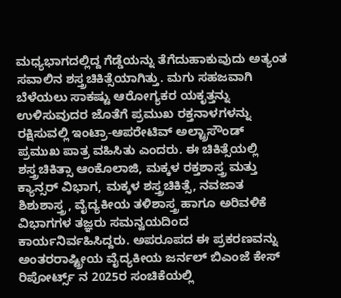ಮಧ್ಯಭಾಗದಲ್ಲಿದ್ದ ಗೆಡ್ಡೆಯನ್ನು ತೆಗೆದುಹಾಕುವುದು ಅತ್ಯಂತ ಸವಾಲಿನ ಶಸ್ತ್ರಚಿಕಿತ್ಸೆಯಾಗಿತ್ತು. ಮಗು ಸಹಜವಾಗಿ ಬೆಳೆಯಲು ಸಾಕಷ್ಟು ಆರೋಗ್ಯಕರ ಯಕೃತ್ತನ್ನು ಉಳಿಸುವುದರ ಜೊತೆಗೆ ಪ್ರಮುಖ ರಕ್ತನಾಳಗಳನ್ನು ರಕ್ಷಿಸುವಲ್ಲಿ ಇಂಟ್ರಾ-ಆಪರೇಟಿವ್ ಅಲ್ಟ್ರಾಸೌಂಡ್ ಪ್ರಮುಖ ಪಾತ್ರ ವಹಿಸಿತು ಎಂದರು. ಈ ಚಿಕಿತ್ಸೆಯಲ್ಲಿ ಶಸ್ತ್ರಚಿಕಿತ್ಸಾ ಆಂಕೊಲಾಜಿ, ಮಕ್ಕಳ ರಕ್ತಶಾಸ್ತ್ರ ಮತ್ತು ಕ್ಯಾನ್ಸರ್ ವಿಭಾಗ, ಮಕ್ಕಳ ಶಸ್ತ್ರಚಿಕಿತ್ಸೆ, ನವಜಾತ ಶಿಶುಶಾಸ್ತ್ರ, ವೈದ್ಯಕೀಯ ತಳಿಶಾಸ್ತ್ರ ಹಾಗೂ ಅರಿವಳಿಕೆ ವಿಭಾಗಗಳ ತಜ್ಞರು ಸಮನ್ವಯದಿಂದ ಕಾರ್ಯನಿರ್ವಹಿಸಿದ್ದರು. ಅಪರೂಪದ ಈ ಪ್ರಕರಣವನ್ನು ಅಂತರರಾಷ್ಟ್ರೀಯ ವೈದ್ಯಕೀಯ ಜರ್ನಲ್ ಬಿಎಂಜೆ ಕೇಸ್ ರಿಪೋರ್ಟ್ಸ್ ನ 2025ರ ಸಂಚಿಕೆಯಲ್ಲಿ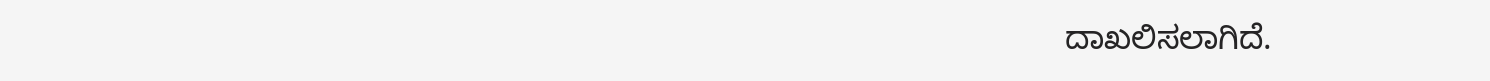ದಾಖಲಿಸಲಾಗಿದೆ.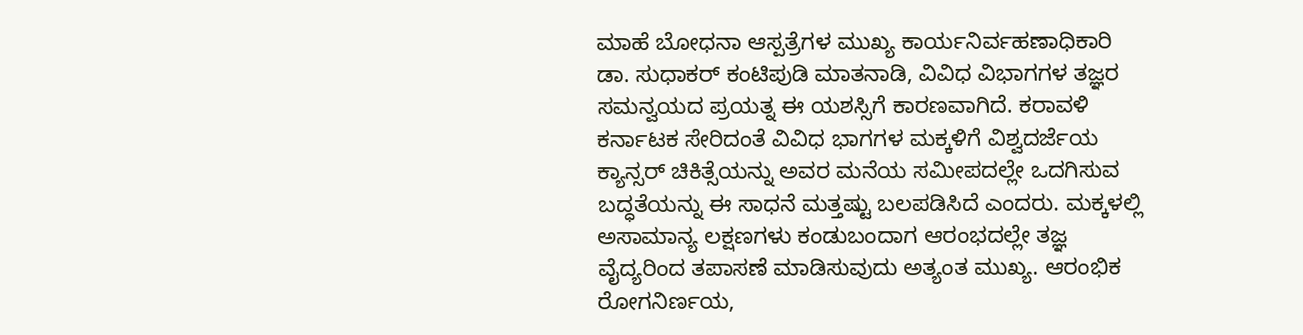ಮಾಹೆ ಬೋಧನಾ ಆಸ್ಪತ್ರೆಗಳ ಮುಖ್ಯ ಕಾರ್ಯನಿರ್ವಹಣಾಧಿಕಾರಿ ಡಾ. ಸುಧಾಕರ್ ಕಂಟಿಪುಡಿ ಮಾತನಾಡಿ, ವಿವಿಧ ವಿಭಾಗಗಳ ತಜ್ಞರ ಸಮನ್ವಯದ ಪ್ರಯತ್ನ ಈ ಯಶಸ್ಸಿಗೆ ಕಾರಣವಾಗಿದೆ. ಕರಾವಳಿ ಕರ್ನಾಟಕ ಸೇರಿದಂತೆ ವಿವಿಧ ಭಾಗಗಳ ಮಕ್ಕಳಿಗೆ ವಿಶ್ವದರ್ಜೆಯ ಕ್ಯಾನ್ಸರ್ ಚಿಕಿತ್ಸೆಯನ್ನು ಅವರ ಮನೆಯ ಸಮೀಪದಲ್ಲೇ ಒದಗಿಸುವ ಬದ್ಧತೆಯನ್ನು ಈ ಸಾಧನೆ ಮತ್ತಷ್ಟು ಬಲಪಡಿಸಿದೆ ಎಂದರು. ಮಕ್ಕಳಲ್ಲಿ ಅಸಾಮಾನ್ಯ ಲಕ್ಷಣಗಳು ಕಂಡುಬಂದಾಗ ಆರಂಭದಲ್ಲೇ ತಜ್ಞ ವೈದ್ಯರಿಂದ ತಪಾಸಣೆ ಮಾಡಿಸುವುದು ಅತ್ಯಂತ ಮುಖ್ಯ. ಆರಂಭಿಕ ರೋಗನಿರ್ಣಯ,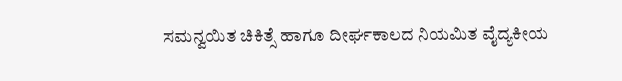ಸಮನ್ವಯಿತ ಚಿಕಿತ್ಸೆ ಹಾಗೂ ದೀರ್ಘಕಾಲದ ನಿಯಮಿತ ವೈದ್ಯಕೀಯ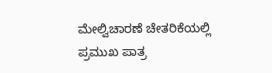ಮೇಲ್ವಿಚಾರಣೆ ಚೇತರಿಕೆಯಲ್ಲಿ ಪ್ರಮುಖ ಪಾತ್ರ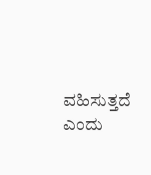ವಹಿಸುತ್ತದೆ ಎಂದು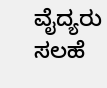ವೈದ್ಯರು ಸಲಹೆ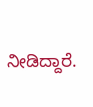ನೀಡಿದ್ದಾರೆ.